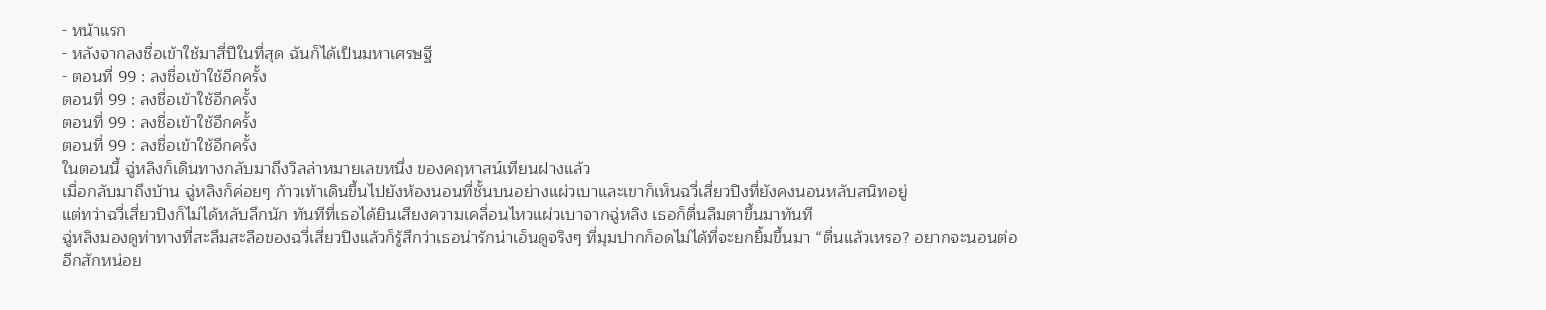- หน้าแรก
- หลังจากลงชื่อเข้าใช้มาสี่ปีในที่สุด ฉันก็ได้เป็นมหาเศรษฐี
- ตอนที่ 99 : ลงชื่อเข้าใช้อีกครั้ง
ตอนที่ 99 : ลงชื่อเข้าใช้อีกครั้ง
ตอนที่ 99 : ลงชื่อเข้าใช้อีกครั้ง
ตอนที่ 99 : ลงชื่อเข้าใช้อีกครั้ง
ในตอนนี้ ฉู่หลิงก็เดินทางกลับมาถึงวิลล่าหมายเลขหนึ่ง ของคฤหาสน์เทียนฝางแล้ว
เมื่อกลับมาถึงบ้าน ฉู่หลิงก็ค่อยๆ ก้าวเท้าเดินขึ้นไปยังห้องนอนที่ชั้นบนอย่างแผ่วเบาและเขาก็เห็นฉวี่เสี่ยวปิงที่ยังคงนอนหลับสนิทอยู่
แต่ทว่าฉวี่เสี่ยวปิงก็ไม่ได้หลับลึกนัก ทันทีที่เธอได้ยินเสียงความเคลื่อนไหวแผ่วเบาจากฉู่หลิง เธอก็ตื่นลืมตาขึ้นมาทันที
ฉู่หลิงมองดูท่าทางที่สะลึมสะลือของฉวี่เสี่ยวปิงแล้วก็รู้สึกว่าเธอน่ารักน่าเอ็นดูจริงๆ ที่มุมปากก็อดไม่ได้ที่จะยกยิ้มขึ้นมา “ตื่นแล้วเหรอ? อยากจะนอนต่ออีกสักหน่อย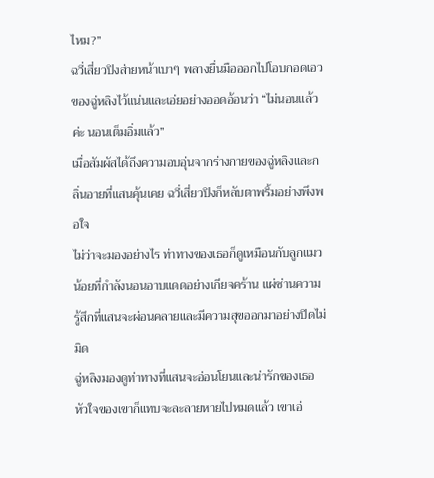ไหม?”
ฉวี่เสี่ยวปิงส่ายหน้าเบาๆ พลางยื่นมือออกไปโอบกอดเอวของฉู่หลิงไว้แน่นและเอ่ยอย่างออดอ้อนว่า “ไม่นอนแล้วค่ะ นอนเต็มอิ่มแล้ว”
เมื่อสัมผัสได้ถึงความอบอุ่นจากร่างกายของฉู่หลิงและกลิ่นอายที่แสนคุ้นเคย ฉวี่เสี่ยวปิงก็หลับตาพริ้มอย่างพึงพอใจ
ไม่ว่าจะมองอย่างไร ท่าทางของเธอก็ดูเหมือนกับลูกแมวน้อยที่กำลังนอนอาบแดดอย่างเกียจคร้าน แผ่ซ่านความรู้สึกที่แสนจะผ่อนคลายและมีความสุขออกมาอย่างปิดไม่มิด
ฉู่หลิงมองดูท่าทางที่แสนจะอ่อนโยนและน่ารักของเธอ หัวใจของเขาก็แทบจะละลายหายไปหมดแล้ว เขาเอ่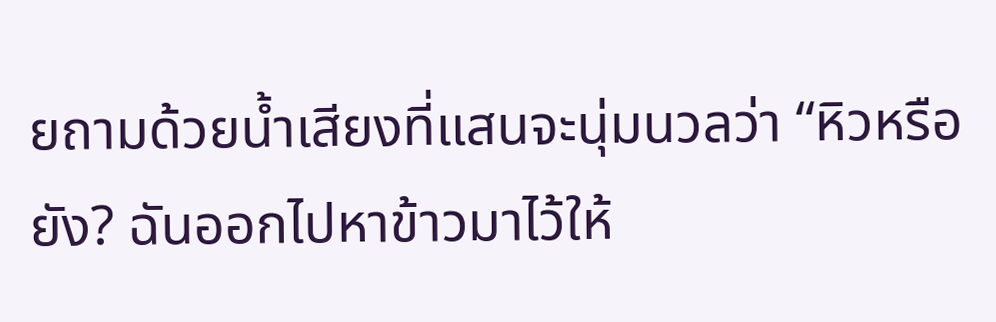ยถามด้วยน้ำเสียงที่แสนจะนุ่มนวลว่า “หิวหรือยัง? ฉันออกไปหาข้าวมาไว้ให้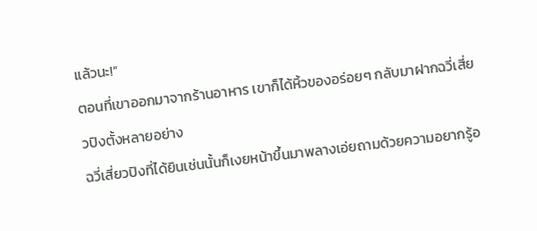แล้วนะ!”
ตอนที่เขาออกมาจากร้านอาหาร เขาก็ได้หิ้วของอร่อยๆ กลับมาฝากฉวี่เสี่ยวปิงตั้งหลายอย่าง
ฉวี่เสี่ยวปิงที่ได้ยินเช่นนั้นก็เงยหน้าขึ้นมาพลางเอ่ยถามด้วยความอยากรู้อ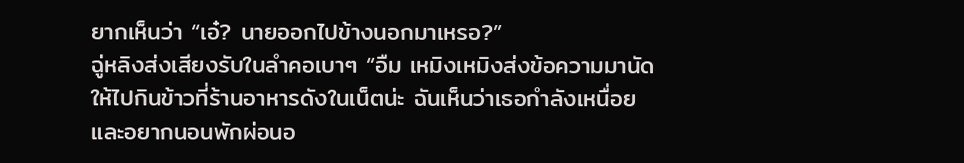ยากเห็นว่า “เอ๋? นายออกไปข้างนอกมาเหรอ?”
ฉู่หลิงส่งเสียงรับในลำคอเบาๆ “อืม เหมิงเหมิงส่งข้อความมานัดให้ไปกินข้าวที่ร้านอาหารดังในเน็ตน่ะ ฉันเห็นว่าเธอกำลังเหนื่อยและอยากนอนพักผ่อนอ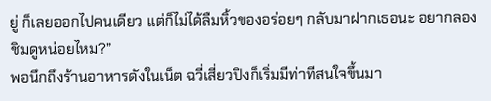ยู่ ก็เลยออกไปคนเดียว แต่ก็ไม่ได้ลืมหิ้วของอร่อยๆ กลับมาฝากเธอนะ อยากลองชิมดูหน่อยไหม?”
พอนึกถึงร้านอาหารดังในเน็ต ฉวี่เสี่ยวปิงก็เริ่มมีท่าทีสนใจขึ้นมา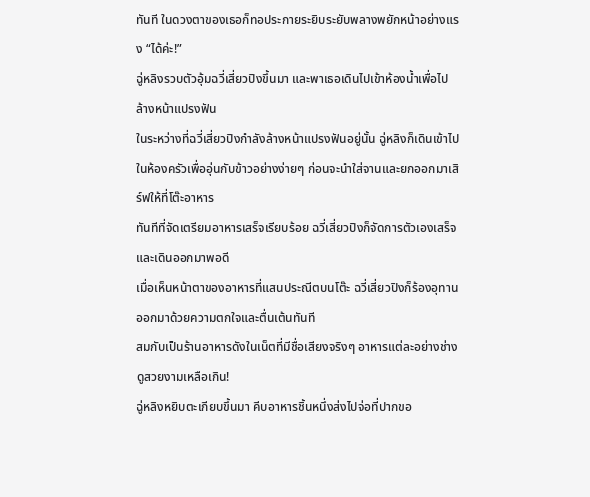ทันที ในดวงตาของเธอก็ทอประกายระยิบระยับพลางพยักหน้าอย่างแรง “ได้ค่ะ!”
ฉู่หลิงรวบตัวอุ้มฉวี่เสี่ยวปิงขึ้นมา และพาเธอเดินไปเข้าห้องน้ำเพื่อไปล้างหน้าแปรงฟัน
ในระหว่างที่ฉวี่เสี่ยวปิงกำลังล้างหน้าแปรงฟันอยู่นั้น ฉู่หลิงก็เดินเข้าไปในห้องครัวเพื่ออุ่นกับข้าวอย่างง่ายๆ ก่อนจะนำใส่จานและยกออกมาเสิร์ฟให้ที่โต๊ะอาหาร
ทันทีที่จัดเตรียมอาหารเสร็จเรียบร้อย ฉวี่เสี่ยวปิงก็จัดการตัวเองเสร็จและเดินออกมาพอดี
เมื่อเห็นหน้าตาของอาหารที่แสนประณีตบนโต๊ะ ฉวี่เสี่ยวปิงก็ร้องอุทานออกมาด้วยความตกใจและตื่นเต้นทันที
สมกับเป็นร้านอาหารดังในเน็ตที่มีชื่อเสียงจริงๆ อาหารแต่ละอย่างช่างดูสวยงามเหลือเกิน!
ฉู่หลิงหยิบตะเกียบขึ้นมา คีบอาหารชิ้นหนึ่งส่งไปจ่อที่ปากขอ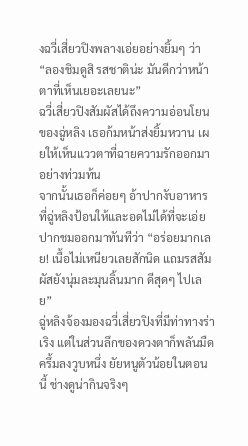งฉวี่เสี่ยวปิงพลางเอ่ยอย่างยิ้มๆ ว่า “ลองชิมดูสิ รสชาติน่ะ มันดีกว่าหน้าตาที่เห็นเยอะเลยนะ”
ฉวี่เสี่ยวปิงสัมผัสได้ถึงความอ่อนโยนของฉู่หลิง เธอก้มหน้าส่งยิ้มหวาน เผยให้เห็นแววตาที่ฉายความรักออกมาอย่างท่วมท้น
จากนั้นเธอก็ค่อยๆ อ้าปากงับอาหารที่ฉู่หลิงป้อนให้และอดไม่ได้ที่จะเอ่ยปากชมออกมาทันทีว่า “อร่อยมากเลย! เนื้อไม่เหนียวเลยสักนิด แถมรสสัมผัสยังนุ่มละมุนลิ้นมาก ดีสุดๆ ไปเลย”
ฉู่หลิงจ้องมองฉวี่เสี่ยวปิงที่มีท่าทางร่าเริง แต่ในส่วนลึกของดวงตาก็พลันมืดครึ้มลงวูบหนึ่ง ยัยหนูตัวน้อยในตอนนี้ ช่างดูน่ากินจริงๆ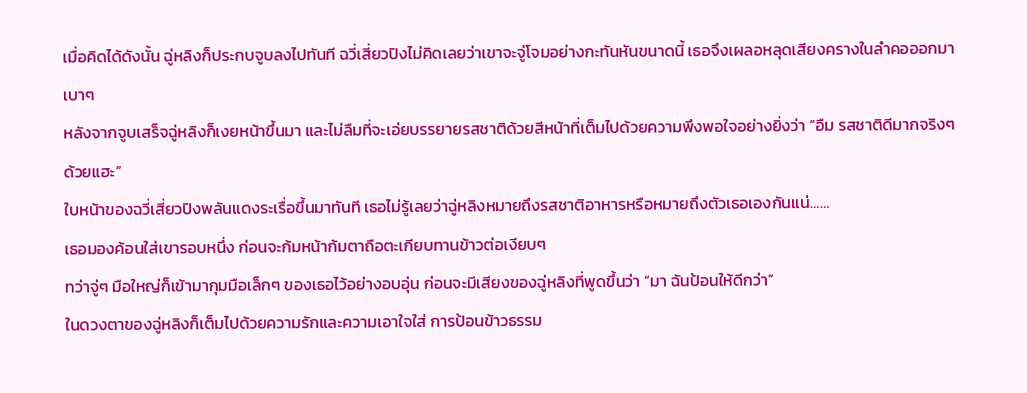เมื่อคิดได้ดังนั้น ฉู่หลิงก็ประกบจูบลงไปทันที ฉวี่เสี่ยวปิงไม่คิดเลยว่าเขาจะจู่โจมอย่างกะทันหันขนาดนี้ เธอจึงเผลอหลุดเสียงครางในลำคอออกมาเบาๆ
หลังจากจูบเสร็จฉู่หลิงก็เงยหน้าขึ้นมา และไม่ลืมที่จะเอ่ยบรรยายรสชาติด้วยสีหน้าที่เต็มไปด้วยความพึงพอใจอย่างยิ่งว่า “อืม รสชาติดีมากจริงๆ ด้วยแฮะ”
ใบหน้าของฉวี่เสี่ยวปิงพลันแดงระเรื่อขึ้นมาทันที เธอไม่รู้เลยว่าฉู่หลิงหมายถึงรสชาติอาหารหรือหมายถึงตัวเธอเองกันแน่……
เธอมองค้อนใส่เขารอบหนึ่ง ก่อนจะก้มหน้าก้มตาถือตะเกียบทานข้าวต่อเงียบๆ
ทว่าจู่ๆ มือใหญ่ก็เข้ามากุมมือเล็กๆ ของเธอไว้อย่างอบอุ่น ก่อนจะมีเสียงของฉู่หลิงที่พูดขึ้นว่า “มา ฉันป้อนให้ดีกว่า”
ในดวงตาของฉู่หลิงก็เต็มไปด้วยความรักและความเอาใจใส่ การป้อนข้าวธรรม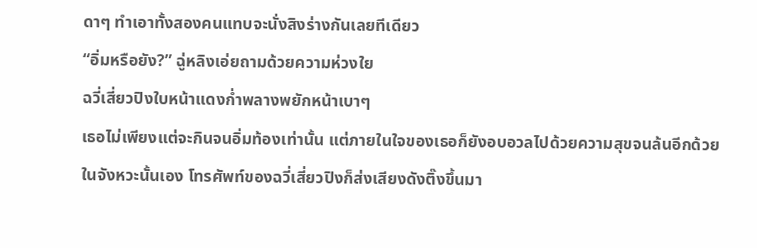ดาๆ ทำเอาทั้งสองคนแทบจะนั่งสิงร่างกันเลยทีเดียว
“อิ่มหรือยัง?” ฉู่หลิงเอ่ยถามด้วยความห่วงใย
ฉวี่เสี่ยวปิงใบหน้าแดงก่ำพลางพยักหน้าเบาๆ
เธอไม่เพียงแต่จะกินจนอิ่มท้องเท่านั้น แต่ภายในใจของเธอก็ยังอบอวลไปด้วยความสุขจนล้นอีกด้วย
ในจังหวะนั้นเอง โทรศัพท์ของฉวี่เสี่ยวปิงก็ส่งเสียงดังติ๊งขึ้นมา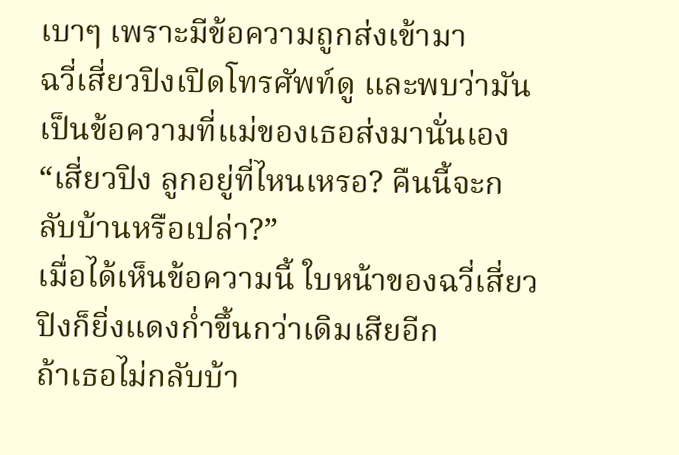เบาๆ เพราะมีข้อความถูกส่งเข้ามา
ฉวี่เสี่ยวปิงเปิดโทรศัพท์ดู และพบว่ามันเป็นข้อความที่แม่ของเธอส่งมานั่นเอง “เสี่ยวปิง ลูกอยู่ที่ไหนเหรอ? คืนนี้จะกลับบ้านหรือเปล่า?”
เมื่อได้เห็นข้อความนี้ ใบหน้าของฉวี่เสี่ยวปิงก็ยิ่งแดงก่ำขึ้นกว่าเดิมเสียอีก
ถ้าเธอไม่กลับบ้า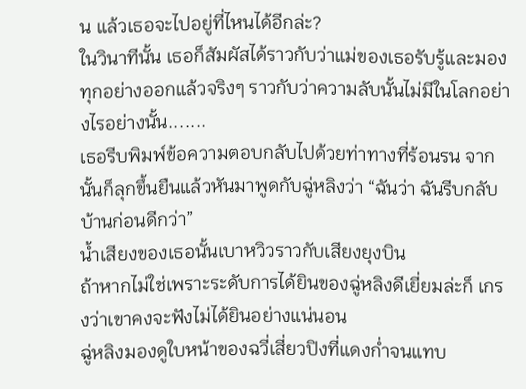น แล้วเธอจะไปอยู่ที่ไหนได้อีกล่ะ?
ในวินาทีนั้น เธอก็สัมผัสได้ราวกับว่าแม่ของเธอรับรู้และมองทุกอย่างออกแล้วจริงๆ ราวกับว่าความลับนั้นไม่มีในโลกอย่างไรอย่างนั้น.......
เธอรีบพิมพ์ข้อความตอบกลับไปด้วยท่าทางที่ร้อนรน จากนั้นก็ลุกขึ้นยืนแล้วหันมาพูดกับฉู่หลิงว่า “ฉันว่า ฉันรีบกลับบ้านก่อนดีกว่า”
น้ำเสียงของเธอนั้นเบาหวิวราวกับเสียงยุงบิน
ถ้าหากไม่ใช่เพราะระดับการได้ยินของฉู่หลิงดีเยี่ยมล่ะก็ เกรงว่าเขาคงจะฟังไม่ได้ยินอย่างแน่นอน
ฉู่หลิงมองดูใบหน้าของฉวี่เสี่ยวปิงที่แดงก่ำจนแทบ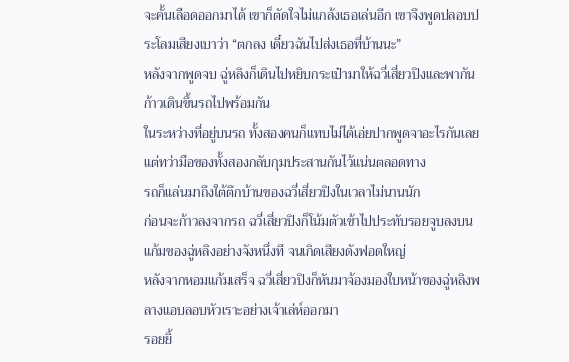จะคั้นเลือดออกมาได้ เขาก็ตัดใจไม่แกล้งเธอเล่นอีก เขาจึงพูดปลอบประโลมเสียงเบาว่า “ตกลง เดี๋ยวฉันไปส่งเธอที่บ้านนะ”
หลังจากพูดจบ ฉู่หลิงก็เดินไปหยิบกระเป๋ามาให้ฉวี่เสี่ยวปิงและพากันก้าวเดินขึ้นรถไปพร้อมกัน
ในระหว่างที่อยู่บนรถ ทั้งสองคนก็แทบไม่ได้เอ่ยปากพูดจาอะไรกันเลย แต่ทว่ามือของทั้งสองกลับกุมประสานกันไว้แน่นตลอดทาง
รถก็แล่นมาถึงใต้ตึกบ้านของฉวี่เสี่ยวปิงในเวลาไม่นานนัก
ก่อนจะก้าวลงจากรถ ฉวี่เสี่ยวปิงก็โน้มตัวเข้าไปประทับรอยจูบลงบนแก้มของฉู่หลิงอย่างจังหนึ่งที จนเกิดเสียงดังฟอดใหญ่
หลังจากหอมแก้มเสร็จ ฉวี่เสี่ยวปิงก็หันมาจ้องมองใบหน้าของฉู่หลิงพลางแอบลอบหัวเราะอย่างเจ้าเล่ห์ออกมา
รอยยิ้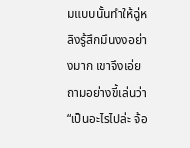มแบบนั้นทำให้ฉู่หลิงรู้สึกมึนงงอย่างมาก เขาจึงเอ่ยถามอย่างขี้เล่นว่า “เป็นอะไรไปล่ะ จ้อ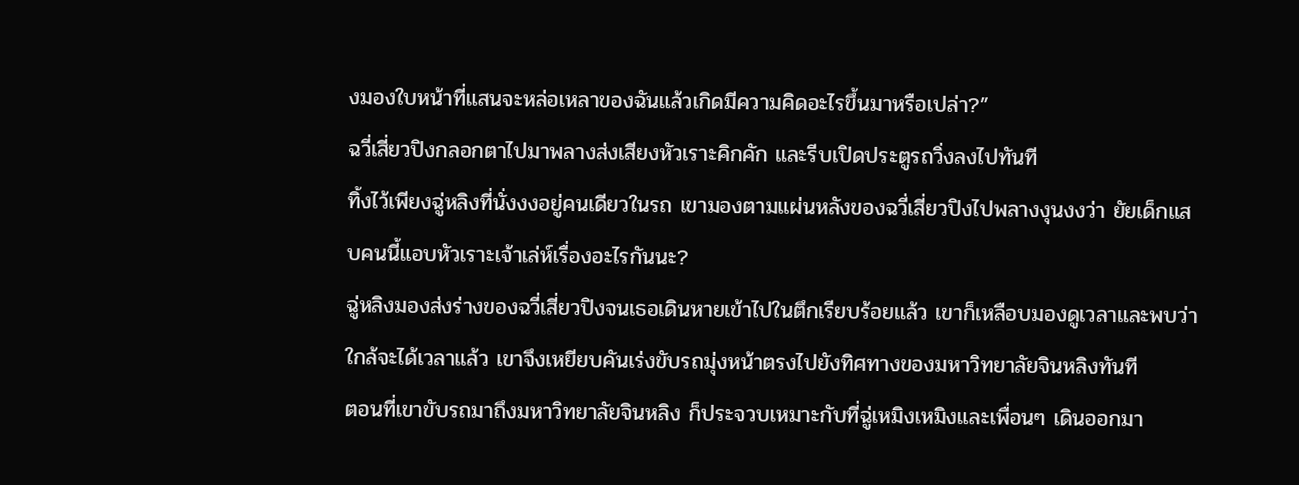งมองใบหน้าที่แสนจะหล่อเหลาของฉันแล้วเกิดมีความคิดอะไรขึ้นมาหรือเปล่า?”
ฉวี่เสี่ยวปิงกลอกตาไปมาพลางส่งเสียงหัวเราะคิกคัก และรีบเปิดประตูรถวิ่งลงไปทันที
ทิ้งไว้เพียงฉู่หลิงที่นั่งงงอยู่คนเดียวในรถ เขามองตามแผ่นหลังของฉวี่เสี่ยวปิงไปพลางงุนงงว่า ยัยเด็กแสบคนนี้แอบหัวเราะเจ้าเล่ห์เรื่องอะไรกันนะ?
ฉู่หลิงมองส่งร่างของฉวี่เสี่ยวปิงจนเธอเดินหายเข้าไปในตึกเรียบร้อยแล้ว เขาก็เหลือบมองดูเวลาและพบว่าใกล้จะได้เวลาแล้ว เขาจึงเหยียบคันเร่งขับรถมุ่งหน้าตรงไปยังทิศทางของมหาวิทยาลัยจินหลิงทันที
ตอนที่เขาขับรถมาถึงมหาวิทยาลัยจินหลิง ก็ประจวบเหมาะกับที่ฉู่เหมิงเหมิงและเพื่อนๆ เดินออกมา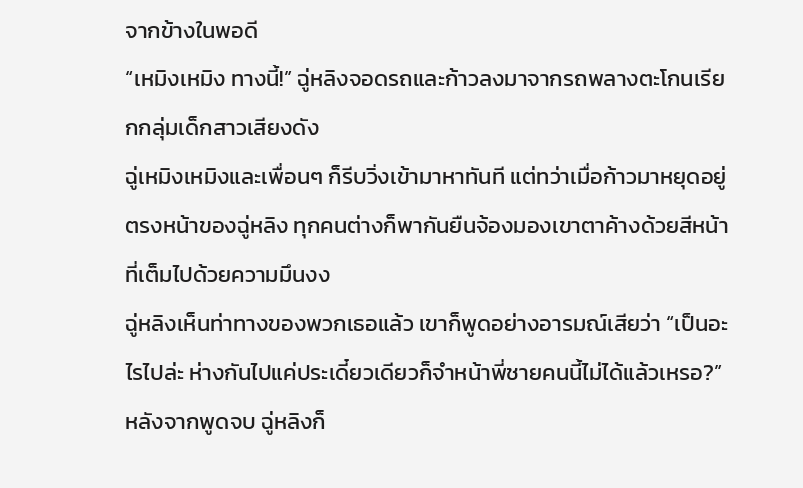จากข้างในพอดี
“เหมิงเหมิง ทางนี้!” ฉู่หลิงจอดรถและก้าวลงมาจากรถพลางตะโกนเรียกกลุ่มเด็กสาวเสียงดัง
ฉู่เหมิงเหมิงและเพื่อนๆ ก็รีบวิ่งเข้ามาหาทันที แต่ทว่าเมื่อก้าวมาหยุดอยู่ตรงหน้าของฉู่หลิง ทุกคนต่างก็พากันยืนจ้องมองเขาตาค้างด้วยสีหน้าที่เต็มไปด้วยความมึนงง
ฉู่หลิงเห็นท่าทางของพวกเธอแล้ว เขาก็พูดอย่างอารมณ์เสียว่า “เป็นอะไรไปล่ะ ห่างกันไปแค่ประเดี๋ยวเดียวก็จำหน้าพี่ชายคนนี้ไม่ได้แล้วเหรอ?”
หลังจากพูดจบ ฉู่หลิงก็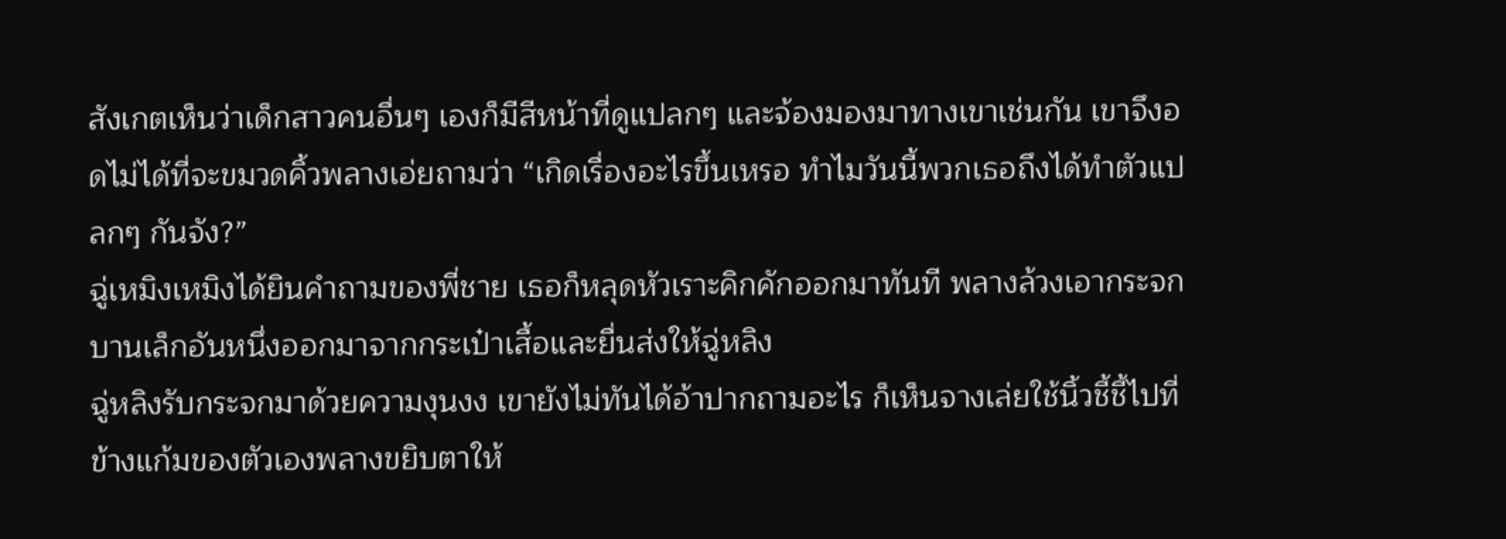สังเกตเห็นว่าเด็กสาวคนอื่นๆ เองก็มีสีหน้าที่ดูแปลกๆ และจ้องมองมาทางเขาเช่นกัน เขาจึงอดไม่ได้ที่จะขมวดคิ้วพลางเอ่ยถามว่า “เกิดเรื่องอะไรขึ้นเหรอ ทำไมวันนี้พวกเธอถึงได้ทำตัวแปลกๆ กันจัง?”
ฉู่เหมิงเหมิงได้ยินคำถามของพี่ชาย เธอก็หลุดหัวเราะคิกคักออกมาทันที พลางล้วงเอากระจกบานเล็กอันหนึ่งออกมาจากกระเป๋าเสื้อและยื่นส่งให้ฉู่หลิง
ฉู่หลิงรับกระจกมาด้วยความงุนงง เขายังไม่ทันได้อ้าปากถามอะไร ก็เห็นจางเล่ยใช้นิ้วชี้ชี้ไปที่ข้างแก้มของตัวเองพลางขยิบตาให้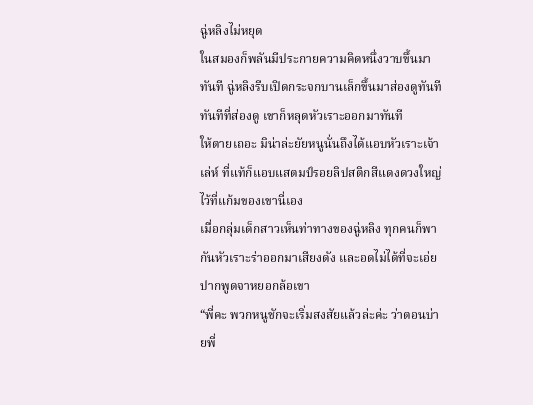ฉู่หลิงไม่หยุด
ในสมองก็พลันมีประกายความคิดหนึ่งวาบขึ้นมาทันที ฉู่หลิงรีบเปิดกระจกบานเล็กขึ้นมาส่องดูทันที
ทันทีที่ส่องดู เขาก็หลุดหัวเราะออกมาทันที
ให้ตายเถอะ มิน่าล่ะยัยหนูนั่นถึงได้แอบหัวเราะเจ้าเล่ห์ ที่แท้ก็แอบแสตมป์รอยลิปสติกสีแดงดวงใหญ่ไว้ที่แก้มของเขานี่เอง
เมื่อกลุ่มเด็กสาวเห็นท่าทางของฉู่หลิง ทุกคนก็พากันหัวเราะร่าออกมาเสียงดัง และอดไม่ได้ที่จะเอ่ยปากพูดจาหยอกล้อเขา
“พี่คะ พวกหนูชักจะเริ่มสงสัยแล้วล่ะค่ะ ว่าตอนบ่ายพี่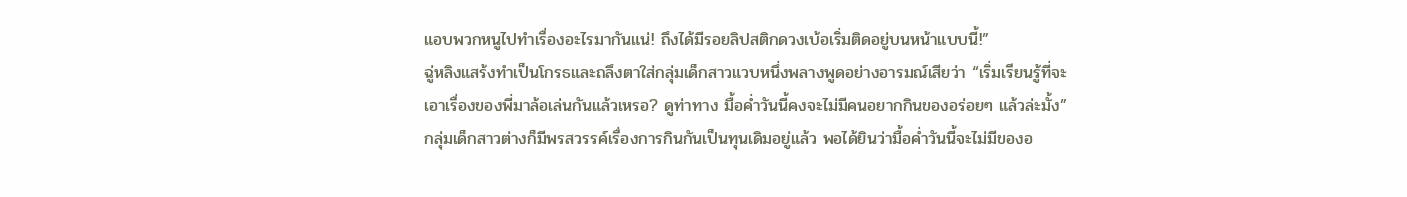แอบพวกหนูไปทำเรื่องอะไรมากันแน่! ถึงได้มีรอยลิปสติกดวงเบ้อเริ่มติดอยู่บนหน้าแบบนี้!”
ฉู่หลิงแสร้งทำเป็นโกรธและถลึงตาใส่กลุ่มเด็กสาวแวบหนึ่งพลางพูดอย่างอารมณ์เสียว่า “เริ่มเรียนรู้ที่จะเอาเรื่องของพี่มาล้อเล่นกันแล้วเหรอ? ดูท่าทาง มื้อค่ำวันนี้คงจะไม่มีคนอยากกินของอร่อยๆ แล้วล่ะมั้ง”
กลุ่มเด็กสาวต่างก็มีพรสวรรค์เรื่องการกินกันเป็นทุนเดิมอยู่แล้ว พอได้ยินว่ามื้อค่ำวันนี้จะไม่มีของอ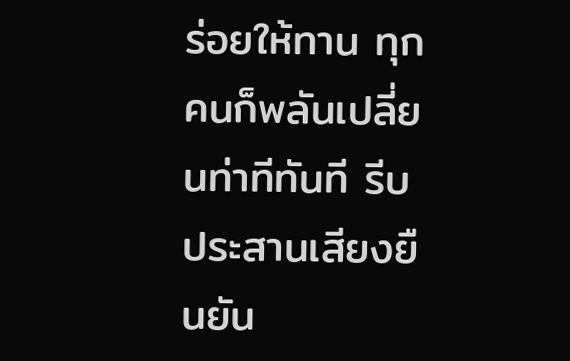ร่อยให้ทาน ทุกคนก็พลันเปลี่ยนท่าทีทันที รีบประสานเสียงยืนยัน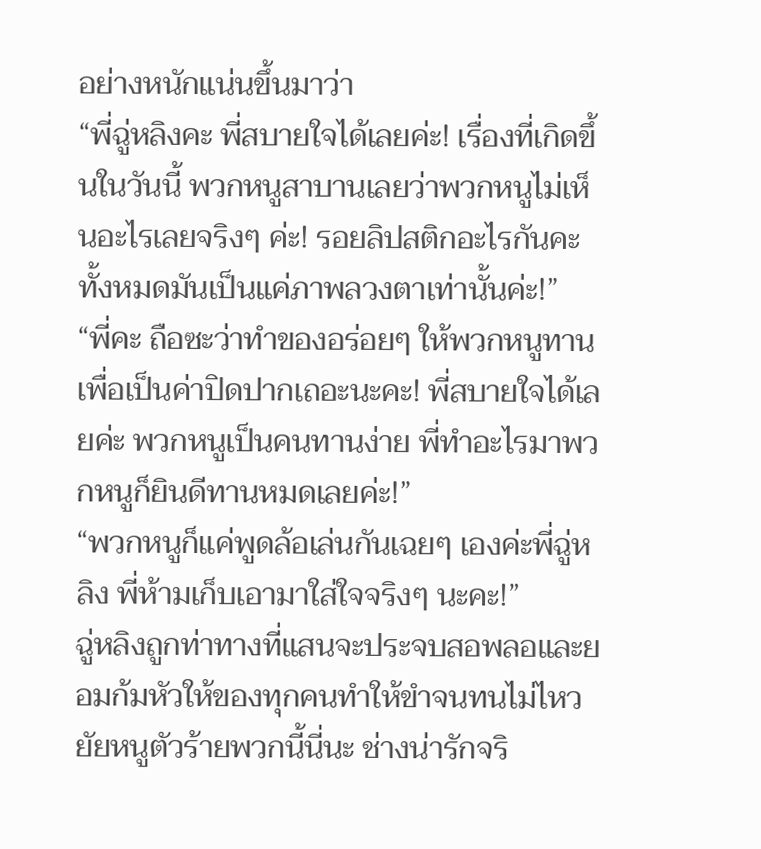อย่างหนักแน่นขึ้นมาว่า
“พี่ฉู่หลิงคะ พี่สบายใจได้เลยค่ะ! เรื่องที่เกิดขึ้นในวันนี้ พวกหนูสาบานเลยว่าพวกหนูไม่เห็นอะไรเลยจริงๆ ค่ะ! รอยลิปสติกอะไรกันคะ ทั้งหมดมันเป็นแค่ภาพลวงตาเท่านั้นค่ะ!”
“พี่คะ ถือซะว่าทำของอร่อยๆ ให้พวกหนูทานเพื่อเป็นค่าปิดปากเถอะนะคะ! พี่สบายใจได้เลยค่ะ พวกหนูเป็นคนทานง่าย พี่ทำอะไรมาพวกหนูก็ยินดีทานหมดเลยค่ะ!”
“พวกหนูก็แค่พูดล้อเล่นกันเฉยๆ เองค่ะพี่ฉู่หลิง พี่ห้ามเก็บเอามาใส่ใจจริงๆ นะคะ!”
ฉู่หลิงถูกท่าทางที่แสนจะประจบสอพลอและยอมก้มหัวให้ของทุกคนทำให้ขำจนทนไม่ไหว ยัยหนูตัวร้ายพวกนี้นี่นะ ช่างน่ารักจริ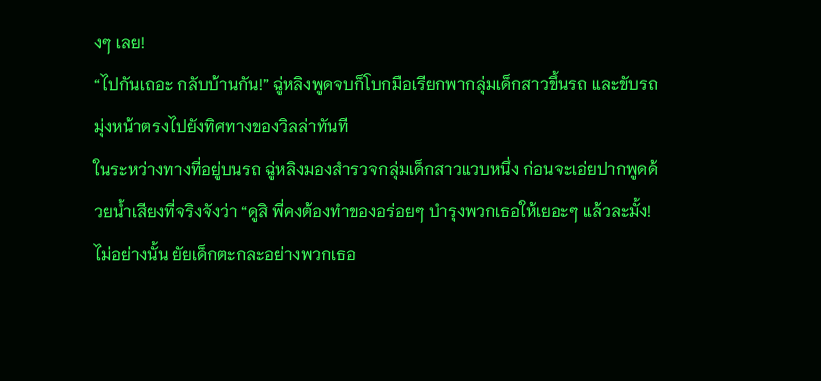งๆ เลย!
“ไปกันเถอะ กลับบ้านกัน!” ฉู่หลิงพูดจบก็โบกมือเรียกพากลุ่มเด็กสาวขึ้นรถ และขับรถมุ่งหน้าตรงไปยังทิศทางของวิลล่าทันที
ในระหว่างทางที่อยู่บนรถ ฉู่หลิงมองสำรวจกลุ่มเด็กสาวแวบหนึ่ง ก่อนจะเอ่ยปากพูดด้วยน้ำเสียงที่จริงจังว่า “ดูสิ พี่คงต้องทำของอร่อยๆ บำรุงพวกเธอให้เยอะๆ แล้วละมั้ง! ไม่อย่างนั้น ยัยเด็กตะกละอย่างพวกเธอ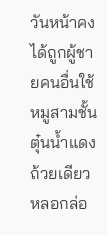วันหน้าคงได้ถูกผู้ชายคนอื่นใช้หมูสามชั้นตุ๋นน้ำแดงถ้วยเดียวหลอกล่อ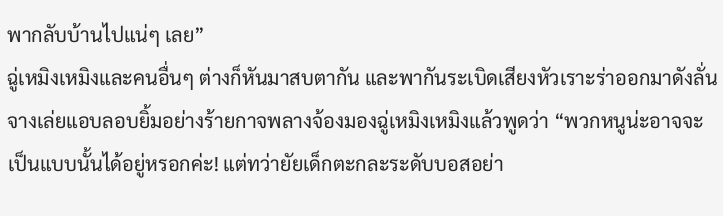พากลับบ้านไปแน่ๆ เลย”
ฉู่เหมิงเหมิงและคนอื่นๆ ต่างก็หันมาสบตากัน และพากันระเบิดเสียงหัวเราะร่าออกมาดังลั่น
จางเล่ยแอบลอบยิ้มอย่างร้ายกาจพลางจ้องมองฉู่เหมิงเหมิงแล้วพูดว่า “พวกหนูน่ะอาจจะเป็นแบบนั้นได้อยู่หรอกค่ะ! แต่ทว่ายัยเด็กตะกละระดับบอสอย่า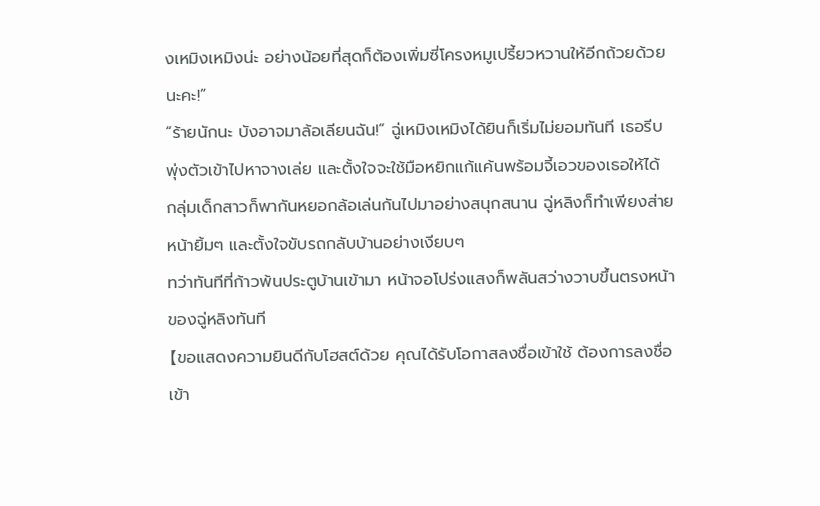งเหมิงเหมิงน่ะ อย่างน้อยที่สุดก็ต้องเพิ่มซี่โครงหมูเปรี้ยวหวานให้อีกถ้วยด้วยนะคะ!”
“ร้ายนักนะ บังอาจมาล้อเลียนฉัน!” ฉู่เหมิงเหมิงได้ยินก็เริ่มไม่ยอมทันที เธอรีบพุ่งตัวเข้าไปหาจางเล่ย และตั้งใจจะใช้มือหยิกแก้แค้นพร้อมจี้เอวของเธอให้ได้
กลุ่มเด็กสาวก็พากันหยอกล้อเล่นกันไปมาอย่างสนุกสนาน ฉู่หลิงก็ทำเพียงส่ายหน้ายิ้มๆ และตั้งใจขับรถกลับบ้านอย่างเงียบๆ
ทว่าทันทีที่ก้าวพ้นประตูบ้านเข้ามา หน้าจอโปร่งแสงก็พลันสว่างวาบขึ้นตรงหน้าของฉู่หลิงทันที
【ขอแสดงความยินดีกับโฮสต์ด้วย คุณได้รับโอกาสลงชื่อเข้าใช้ ต้องการลงชื่อเข้า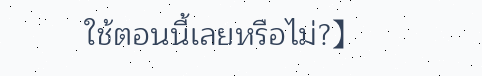ใช้ตอนนี้เลยหรือไม่?】